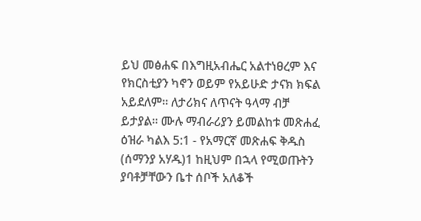ይህ መፅሐፍ በእግዚአብሔር አልተነፀረም እና የክርስቲያን ካኖን ወይም የአይሁድ ታናክ ክፍል አይደለም። ለታሪክና ለጥናት ዓላማ ብቻ ይታያል። ሙሉ ማብራሪያን ይመልከቱ መጽሐፈ ዕዝራ ካልእ 5:1 - የአማርኛ መጽሐፍ ቅዱስ (ሰማንያ አሃዱ)1 ከዚህም በኋላ የሚወጡትን ያባቶቻቸውን ቤተ ሰቦች አለቆች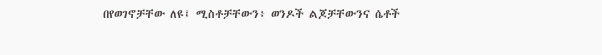በየወገኖቻቸው ለዩ፤ ሚስቶቻቸውን፥ ወንዶች ልጆቻቸውንና ሴቶች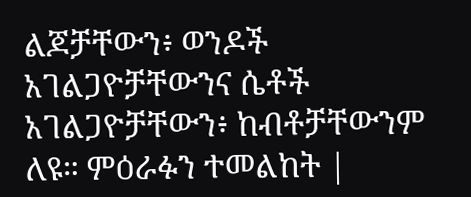ልጆቻቸውን፥ ወንዶች አገልጋዮቻቸውንና ሴቶች አገልጋዮቻቸውን፥ ከብቶቻቸውንም ለዩ። ምዕራፉን ተመልከት |